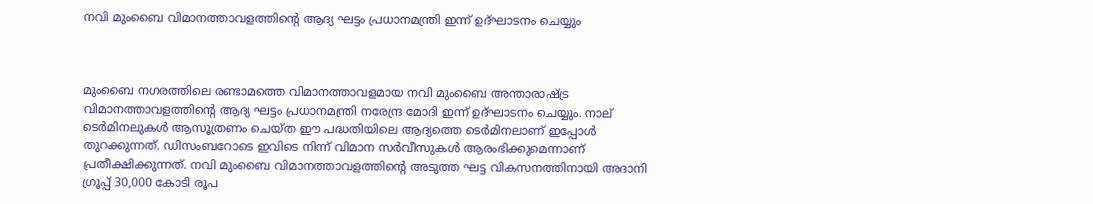നവി മുംബൈ വിമാനത്താവളത്തിന്റെ ആദ്യ ഘട്ടം പ്രധാനമന്ത്രി ഇന്ന് ഉദ്ഘാടനം ചെയ്യും



മുംബൈ നഗരത്തിലെ രണ്ടാമത്തെ വിമാനത്താവളമായ നവി മുംബൈ അന്താരാഷ്ട്ര വിമാനത്താവളത്തിന്റെ ആദ്യ ഘട്ടം പ്രധാനമന്ത്രി നരേന്ദ്ര മോദി ഇന്ന് ഉദ്ഘാടനം ചെയ്യും. നാല് ടെർമിനലുകൾ ആസൂത്രണം ചെയ്ത ഈ പദ്ധതിയിലെ ആദ്യത്തെ ടെർമിനലാണ് ഇപ്പോൾ തുറക്കുന്നത്. ഡിസംബറോടെ ഇവിടെ നിന്ന് വിമാന സർവീസുകൾ ആരംഭിക്കുമെന്നാണ് പ്രതീക്ഷിക്കുന്നത്. നവി മുംബൈ വിമാനത്താവളത്തിന്റെ അടുത്ത ഘട്ട വികസനത്തിനായി അദാനി ഗ്രൂപ്പ് 30,000 കോടി രൂപ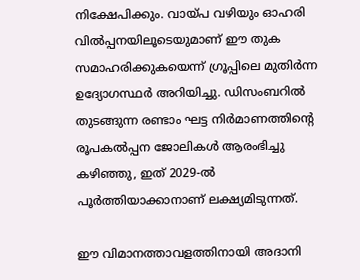നിക്ഷേപിക്കും. വായ്പ വഴിയും ഓഹരി വിൽപ്പനയിലൂടെയുമാണ് ഈ തുക സമാഹരിക്കുകയെന്ന് ഗ്രൂപ്പിലെ മുതിർന്ന ഉദ്യോഗസ്ഥർ അറിയിച്ചു. ഡിസംബറിൽ തുടങ്ങുന്ന രണ്ടാം ഘട്ട നിർമാണത്തിന്റെ രൂപകൽപ്പന ജോലികൾ ആരംഭിച്ചു കഴിഞ്ഞു, ഇത് 2029-ൽ പൂർത്തിയാക്കാനാണ് ലക്ഷ്യമിടുന്നത്.

ഈ വിമാനത്താവളത്തിനായി അദാനി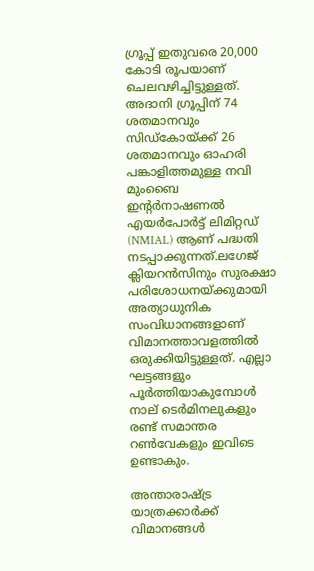ഗ്രൂപ്പ് ഇതുവരെ 20,000 കോടി രൂപയാണ് ചെലവഴിച്ചിട്ടുള്ളത്. അദാനി ഗ്രൂപ്പിന് 74 ശതമാനവും സിഡ്കോയ്ക്ക് 26 ശതമാനവും ഓഹരി പങ്കാളിത്തമുള്ള നവി മുംബൈ ഇന്റർനാഷണൽ എയർപോർട്ട് ലിമിറ്റഡ് (NMIAL) ആണ് പദ്ധതി നടപ്പാക്കുന്നത്.ലഗേജ് ക്ലിയറൻസിനും സുരക്ഷാ പരിശോധനയ്ക്കുമായി അത്യാധുനിക സംവിധാനങ്ങളാണ് വിമാനത്താവളത്തിൽ ഒരുക്കിയിട്ടുള്ളത്. എല്ലാ ഘട്ടങ്ങളും പൂർത്തിയാകുമ്പോൾ നാല് ടെർമിനലുകളും രണ്ട് സമാന്തര റൺവേകളും ഇവിടെ ഉണ്ടാകും.

അന്താരാഷ്ട്ര യാത്രക്കാർക്ക് വിമാനങ്ങൾ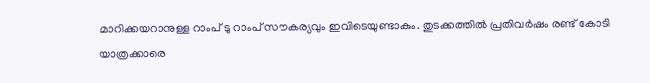മാറിക്കയറാനുള്ള റാംപ് ടു റാംപ് സൗകര്യവും ഇവിടെയുണ്ടാകും. തുടക്കത്തിൽ പ്രതിവർഷം രണ്ട് കോടി യാത്രക്കാരെ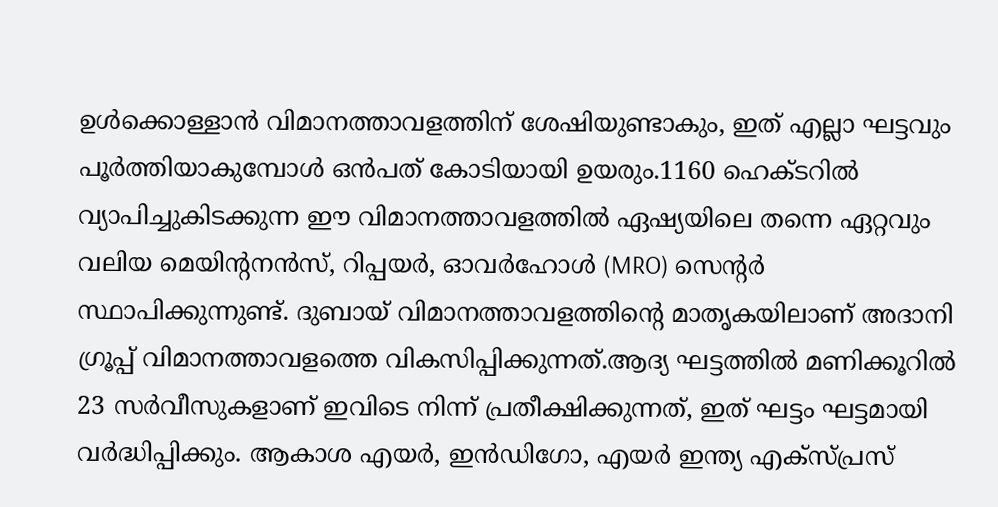ഉൾക്കൊള്ളാൻ വിമാനത്താവളത്തിന് ശേഷിയുണ്ടാകും, ഇത് എല്ലാ ഘട്ടവും പൂർത്തിയാകുമ്പോൾ ഒൻപത് കോടിയായി ഉയരും.1160 ഹെക്ടറിൽ വ്യാപിച്ചുകിടക്കുന്ന ഈ വിമാനത്താവളത്തിൽ ഏഷ്യയിലെ തന്നെ ഏറ്റവും വലിയ മെയിന്റനൻസ്, റിപ്പയർ, ഓവർഹോൾ (MRO) സെന്റർ സ്ഥാപിക്കുന്നുണ്ട്. ദുബായ് വിമാനത്താവളത്തിന്റെ മാതൃകയിലാണ് അദാനി ഗ്രൂപ്പ് വിമാനത്താവളത്തെ വികസിപ്പിക്കുന്നത്.ആദ്യ ഘട്ടത്തിൽ മണിക്കൂറിൽ 23 സർവീസുകളാണ് ഇവിടെ നിന്ന് പ്രതീക്ഷിക്കുന്നത്, ഇത് ഘട്ടം ഘട്ടമായി വർദ്ധിപ്പിക്കും. ആകാശ എയർ, ഇൻഡിഗോ, എയർ ഇന്ത്യ എക്‌സ്പ്രസ്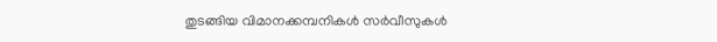തുടങ്ങിയ വിമാനക്കമ്പനികൾ സർവീസുകൾ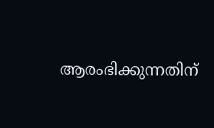ആരംഭിക്കുന്നതിന്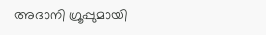അദാനി ഗ്രൂപ്പുമായി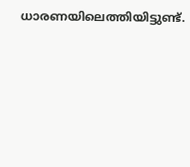ധാരണയിലെത്തിയിട്ടുണ്ട്.